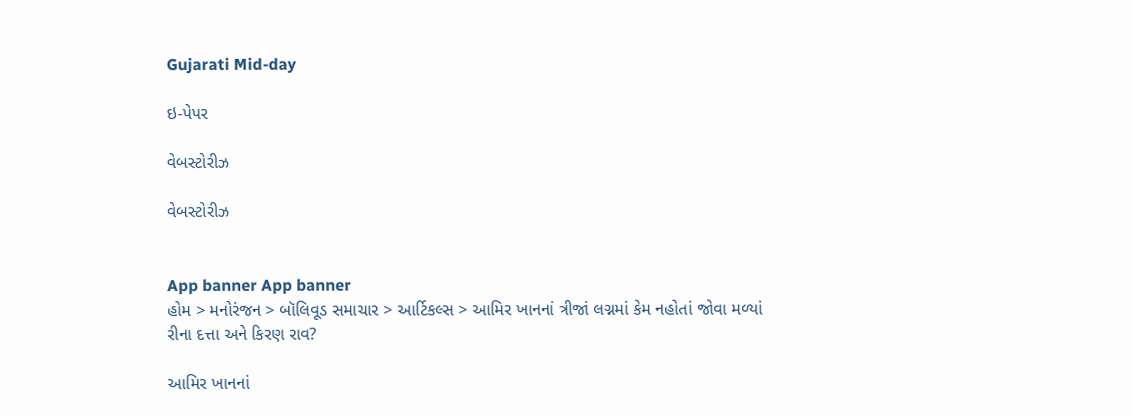Gujarati Mid-day

ઇ-પેપર

વેબસ્ટોરીઝ

વેબસ્ટોરીઝ


App banner App banner
હોમ > મનોરંજન > બૉલિવૂડ સમાચાર > આર્ટિકલ્સ > આમિર ખાનનાં ત્રીજાં લગ્નમાં કેમ નહોતાં જોવા મળ્યાં રીના દત્તા અને કિરણ રાવ?

આમિર ખાનનાં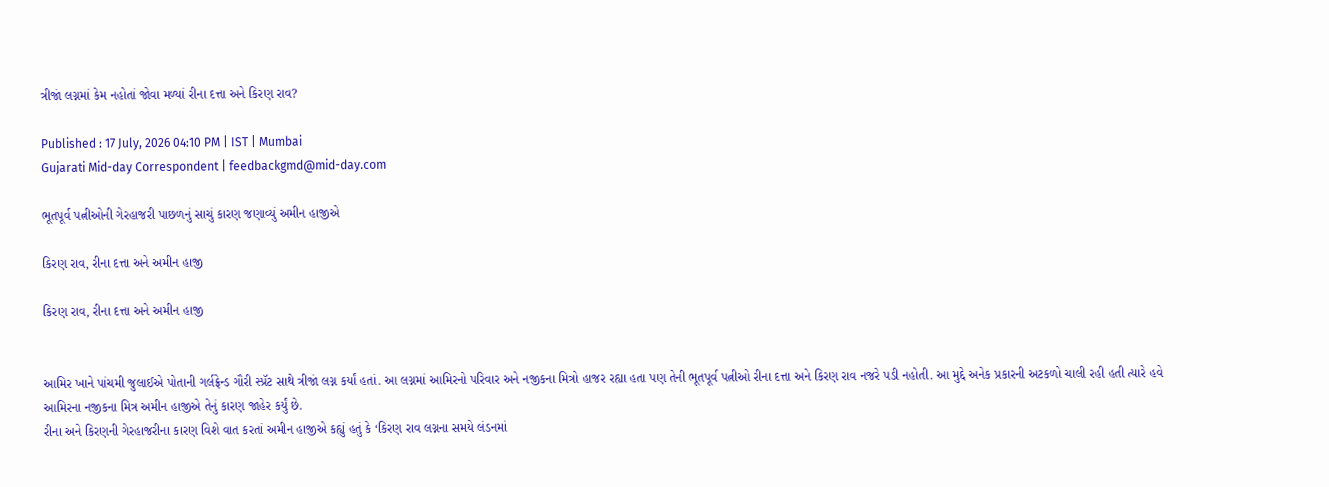ત્રીજાં લગ્નમાં કેમ નહોતાં જોવા મળ્યાં રીના દત્તા અને કિરણ રાવ?

Published : 17 July, 2026 04:10 PM | IST | Mumbai
Gujarati Mid-day Correspondent | feedbackgmd@mid-day.com

ભૂતપૂર્વ પત્નીઓની ગેરહાજરી પાછળનું સાચું કારણ જણાવ્યું અમીન હાજીએ

કિરણ રાવ, રીના દત્તા અને અમીન હાજી

કિરણ રાવ, રીના દત્તા અને અમીન હાજી


આમિર ખાને પાંચમી જુલાઈએ પોતાની ગર્લફ્રેન્ડ ગૌરી સ્પ્રૅટ સાથે ત્રીજાં લગ્ન કર્યાં હતાં. આ લગ્નમાં આમિરનો પરિવાર અને નજીકના મિત્રો હાજર રહ્યા હતા પણ તેની ભૂતપૂર્વ પત્નીઓ રીના દત્તા અને કિરણ રાવ નજરે પડી નહોતી. આ મુદ્દે અનેક પ્રકારની અટકળો ચાલી રહી હતી ત્યારે હવે આમિરના નજીકના મિત્ર અમીન હાજીએ તેનું કારણ જાહેર કર્યું છે.
રીના અને કિરણની ગેરહાજરીના કારણ વિશે વાત કરતાં અમીન હાજીએ કહ્યું હતું કે ‘કિરણ રાવ લગ્નના સમયે લંડનમાં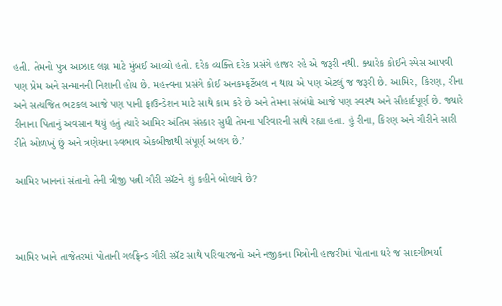હતી. તેમનો પુત્ર આઝાદ લગ્ન માટે મુંબઈ આવ્યો હતો. દરેક વ્યક્તિ દરેક પ્રસંગે હાજર રહે એ જરૂરી નથી. ક્યારેક કોઈને સ્પેસ આપવી પણ પ્રેમ અને સન્માનની નિશાની હોય છે. મહત્ત્વના પ્રસંગે કોઈ અનકમ્ફર્ટેબલ ન થાય એ પણ એટલું જ જરૂરી છે. આમિર, કિરણ, રીના અને સત્યજિત ભટકલ આજે પણ પાની ફાઉન્ડેશન માટે સાથે કામ કરે છે અને તેમના સંબંધો આજે પણ સ્વસ્થ અને સૌહાર્દપૂર્ણ છે. જ્યારે રીનાના પિતાનું અવસાન થયું હતું ત્યારે આમિર અંતિમ સંસ્કાર સુધી તેમના પરિવારની સાથે રહ્યા હતા. હું રીના, કિરણ અને ગૌરીને સારી રીતે ઓળખું છું અને ત્રણેયના સ્વભાવ એકબીજાથી સંપૂર્ણ અલગ છે.’

આમિર ખાનનાં સંતાનો તેની ત્રીજી પત્ની ગૌરી સ્પ્રૅટને શું કહીને બોલાવે છે?



આમિર ખાને તાજેતરમાં પોતાની ગર્લફ્રેન્ડ ગૌરી સ્પ્રૅટ સાથે પરિવારજનો અને નજીકના મિત્રોની હાજરીમાં પોતાના ઘરે જ સાદગીભર્યાં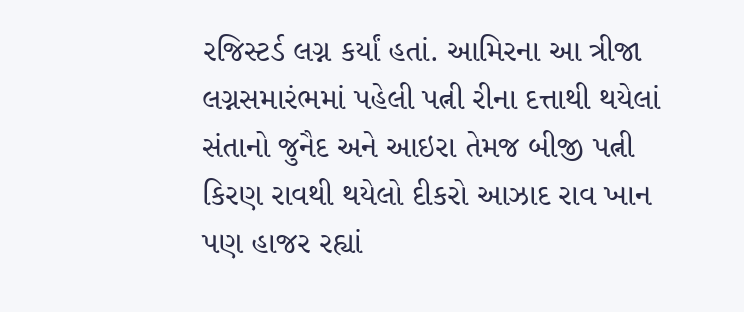રજિસ્ટર્ડ લગ્ન કર્યાં હતાં. આમિરના આ ત્રીજા લગ્નસમારંભમાં પહેલી પત્ની રીના દત્તાથી થયેલાં સંતાનો જુનૈદ અને આઇરા તેમજ બીજી પત્ની કિરણ રાવથી થયેલો દીકરો આઝાદ રાવ ખાન પણ હાજર રહ્યાં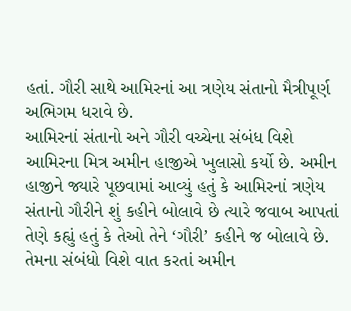હતાં. ગૌરી સાથે આમિરનાં આ ત્રણેય સંતાનો મૈત્રીપૂર્ણ અભિગમ ધરાવે છે.
આમિરનાં સંતાનો અને ગૌરી વચ્ચેના સંબંધ વિશે આમિરના મિત્ર અમીન હાજીએ ખુલાસો કર્યો છે. અમીન હાજીને જ્યારે પૂછવામાં આવ્યું હતું કે આમિરનાં ત્રણેય સંતાનો ગૌરીને શું કહીને બોલાવે છે ત્યારે જવાબ આપતાં તેણે કહ્યું હતું કે તેઓ તેને ‘ગૌરી’ કહીને જ બોલાવે છે. તેમના સંબંધો વિશે વાત કરતાં અમીન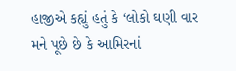હાજીએ કહ્યું હતું કે ‘લોકો ઘણી વાર મને પૂછે છે કે આમિરનાં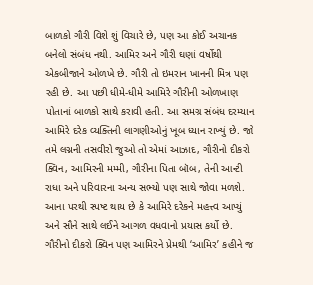બાળકો ગૌરી વિશે શું વિચારે છે, પણ આ કોઈ અચાનક બનેલો સંબંધ નથી. આમિર અને ગૌરી ઘણાં વર્ષોથી એકબીજાને ઓળખે છે. ગૌરી તો ઇમરાન ખાનની મિત્ર પણ રહી છે. આ પછી ધીમે-ધીમે આમિરે ગૌરીની ઓળખાણ પોતાનાં બાળકો સાથે કરાવી હતી. આ સમગ્ર સંબંધ દરમ્યાન આમિરે દરેક વ્યક્તિની લાગણીઓનું ખૂબ ધ્યાન રાખ્યું છે. જો તમે લગ્નની તસવીરો જુઓ તો એમાં આઝાદ, ગૌરીનો દીકરો ક્વિન, આમિરની મમ્મી, ગૌરીના પિતા બૉબ, તેની આન્ટી રાધા અને પરિવારના અન્ય સભ્યો પણ સાથે જોવા મળશે. આના પરથી સ્પષ્ટ થાય છે કે આમિરે દરેકને મહત્ત્વ આપ્યું અને સૌને સાથે લઈને આગળ વધવાનો પ્રયાસ કર્યો છે. ગૌરીનો દીકરો ક્વિન પણ આમિરને પ્રેમથી ‘આમિર’ કહીને જ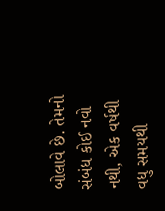બોલાવે છે. તેમનો સંબંધ કોઈ નવો નથી, એક વર્ષથી વધુ સમયથી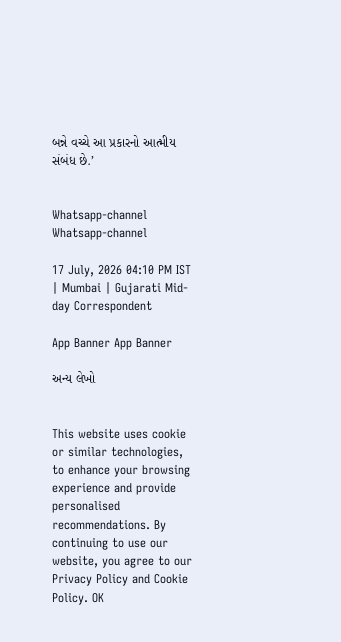બન્ને વચ્ચે આ પ્રકારનો આત્મીય સંબંધ છે.’


Whatsapp-channel Whatsapp-channel

17 July, 2026 04:10 PM IST | Mumbai | Gujarati Mid-day Correspondent

App Banner App Banner

અન્ય લેખો


This website uses cookie or similar technologies, to enhance your browsing experience and provide personalised recommendations. By continuing to use our website, you agree to our Privacy Policy and Cookie Policy. OK